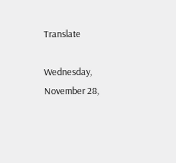Translate

Wednesday, November 28,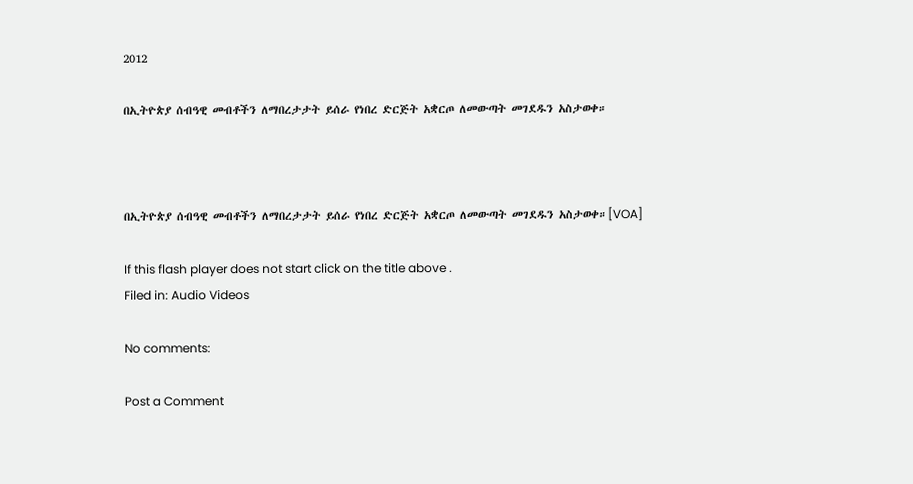2012

በኢትዮጵያ ሰብዓዊ መብቶችን ለማበረታታት ይሰራ የነበረ ድርጅት አቋርጦ ለመውጣት መገደዱን አስታወቀ።



በኢትዮጵያ ሰብዓዊ መብቶችን ለማበረታታት ይሰራ የነበረ ድርጅት አቋርጦ ለመውጣት መገደዱን አስታወቀ።[VOA]

If this flash player does not start click on the title above .
Filed in: Audio Videos

No comments:

Post a Comment